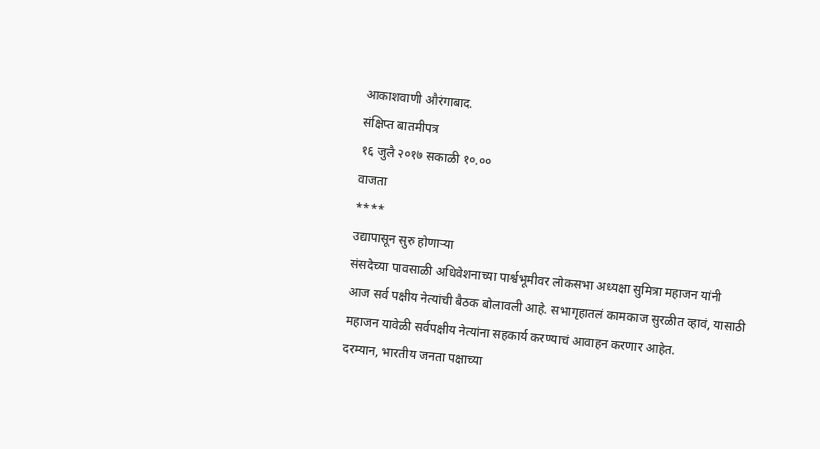आकाशवाणी औरंगाबाद.
संक्षिप्त बातमीपत्र
१६ जुलै २०१७ सकाळी १०.००
वाजता
****
उद्यापासून सुरु होणाऱ्या
संसदेच्या पावसाळी अधिवेशनाच्या पार्श्वभूमीवर लोकसभा अध्यक्षा सुमित्रा महाजन यांनी
आज सर्व पक्षीय नेत्यांची बैठक बोलावली आहे. सभागृहातलं कामकाज सुरळीत व्हावं, यासाठी
महाजन यावेळी सर्वपक्षीय नेत्यांना सहकार्य करण्याचं आवाहन करणार आहेत.
दरम्यान, भारतीय जनता पक्षाच्या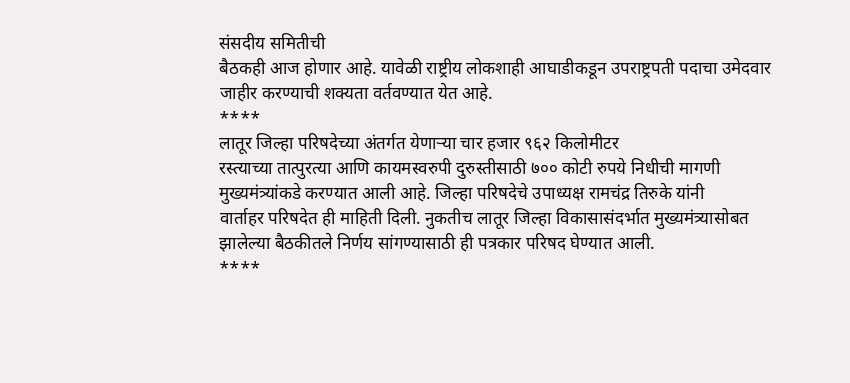संसदीय समितीची
बैठकही आज होणार आहे. यावेळी राष्ट्रीय लोकशाही आघाडीकडून उपराष्ट्रपती पदाचा उमेदवार
जाहीर करण्याची शक्यता वर्तवण्यात येत आहे.
****
लातूर जिल्हा परिषदेच्या अंतर्गत येणाऱ्या चार हजार ९६२ किलोमीटर
रस्त्याच्या तात्पुरत्या आणि कायमस्वरुपी दुरुस्तीसाठी ७०० कोटी रुपये निधीची मागणी
मुख्यमंत्र्यांकडे करण्यात आली आहे. जिल्हा परिषदेचे उपाध्यक्ष रामचंद्र तिरुके यांनी
वार्ताहर परिषदेत ही माहिती दिली. नुकतीच लातूर जिल्हा विकासासंदर्भात मुख्यमंत्र्यासोबत
झालेल्या बैठकीतले निर्णय सांगण्यासाठी ही पत्रकार परिषद घेण्यात आली.
****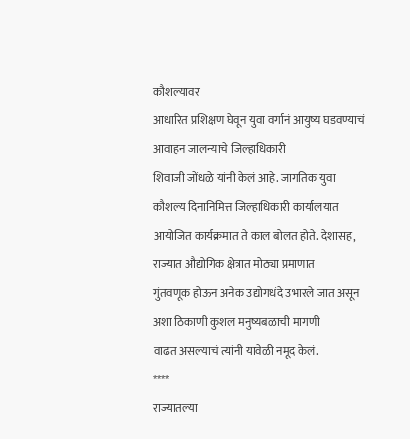कौशल्यावर
आधारित प्रशिक्षण घेवून युवा वर्गानं आयुष्य घडवण्याचं आवाहन जालन्याचे जिल्हाधिकारी
शिवाजी जोंधळे यांनी केलं आहे. जागतिक युवा कौशल्य दिनानिमित्त जिल्हाधिकारी कार्यालयात
आयोजित कार्यक्रमात ते काल बोलत होते. देशासह, राज्यात औद्योगिक क्षेत्रात मोठ्या प्रमाणात
गुंतवणूक होऊन अनेक उद्योगधंदे उभारले जात असून अशा ठिकाणी कुशल मनुष्यबळाची मागणी
वाढत असल्याचं त्यांनी यावेळी नमूद केलं.
****
राज्यातल्या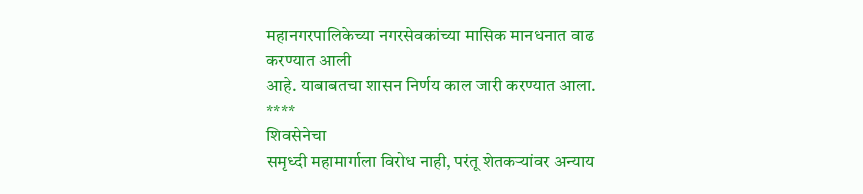महानगरपालिकेच्या नगरसेवकांच्या मासिक मानधनात वाढ करण्यात आली
आहे. याबाबतचा शासन निर्णय काल जारी करण्यात आला.
****
शिवसेनेचा
समृध्दी महामार्गाला विरोध नाही, परंतू शेतकऱ्यांवर अन्याय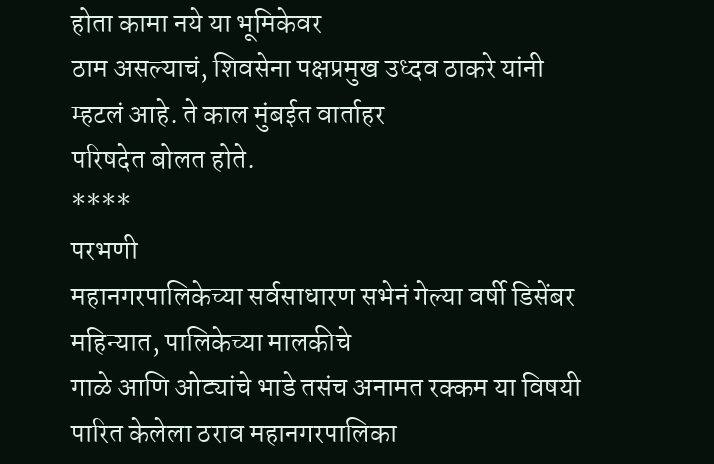होता कामा नये या भूमिकेवर
ठाम असल्याचं, शिवसेना पक्षप्रमुख उध्दव ठाकरे यांनी म्हटलं आहे. ते काल मुंबईत वार्ताहर
परिषदेत बोलत होते.
****
परभणी
महानगरपालिकेच्या सर्वसाधारण सभेनं गेल्या वर्षी डिसेंबर महिन्यात, पालिकेच्या मालकीचे
गाळे आणि ओट्यांचे भाडे तसंच अनामत रक्कम या विषयी पारित केलेला ठराव महानगरपालिका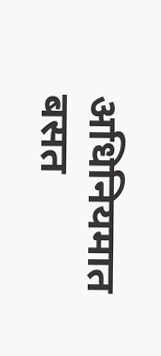अधिनियमात बसत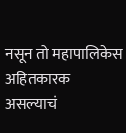नसून तो महापालिकेस अहितकारक असल्याचं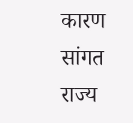कारण सांगत राज्य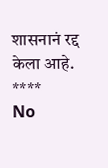शासनानं रद्द
केला आहे.
****
No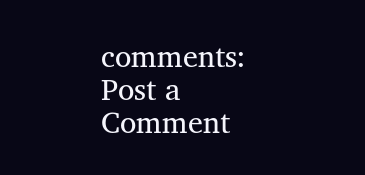comments:
Post a Comment